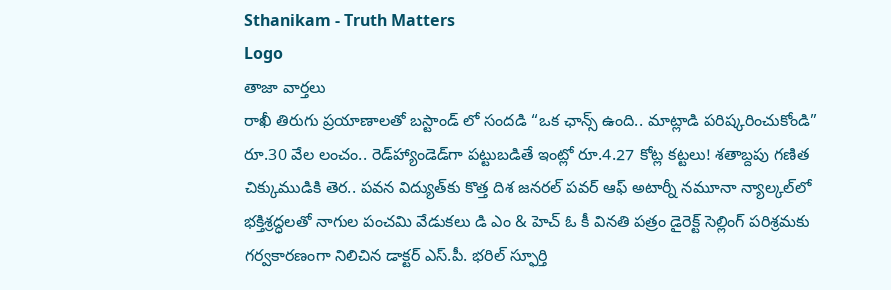Sthanikam - Truth Matters
Logo
తాజా వార్తలు
రాఖీ తిరుగు ప్రయాణాలతో బస్టాండ్ లో సందడి “ఒక ఛాన్స్‌ ఉంది.. మాట్లాడి పరిష్కరించుకోండి” రూ.30 వేల లంచం.. రెడ్‌హ్యాండెడ్‌గా పట్టుబడితే ఇంట్లో రూ.4.27 కోట్ల కట్టలు! శతాబ్దపు గణిత చిక్కుముడికి తెర.. పవన విద్యుత్‌కు కొత్త దిశ జనరల్ పవర్ ఆఫ్ అటార్నీ నమూనా న్యాల్కల్‌లో భక్తిశ్రద్ధలతో నాగుల పంచమి వేడుకలు డి ఎం & హెచ్ ఓ కీ వినతి పత్రం డైరెక్ట్ సెల్లింగ్ పరిశ్రమకు గర్వకారణంగా నిలిచిన డాక్టర్ ఎస్.పీ. భరిల్ స్ఫూర్తి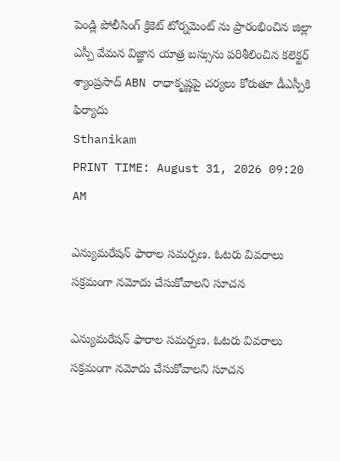పెండ్లి పోలీసింగ్ క్రికెట్ టోర్నమెంట్ ను ప్రారంభించిన జిల్లా ఎస్పీ వేమన విజ్ఞాన యాత్ర బస్సును పరిశీలించిన కలెక్టర్ శ్యాంప్రసాద్ ABN రాధాకృష్ణపై చర్యలు కోరుతూ డీఎస్పీకి ఫిర్యాదు
Sthanikam
PRINT TIME: August 31, 2026 09:20 AM

ఎన్యుమరేషన్ ఫారాల సమర్పణ. ఓటరు వివరాలు సక్రమంగా నమోదు చేసుకోవాలని సూచన

ఎన్యుమరేషన్ ఫారాల సమర్పణ. ఓటరు వివరాలు సక్రమంగా నమోదు చేసుకోవాలని సూచన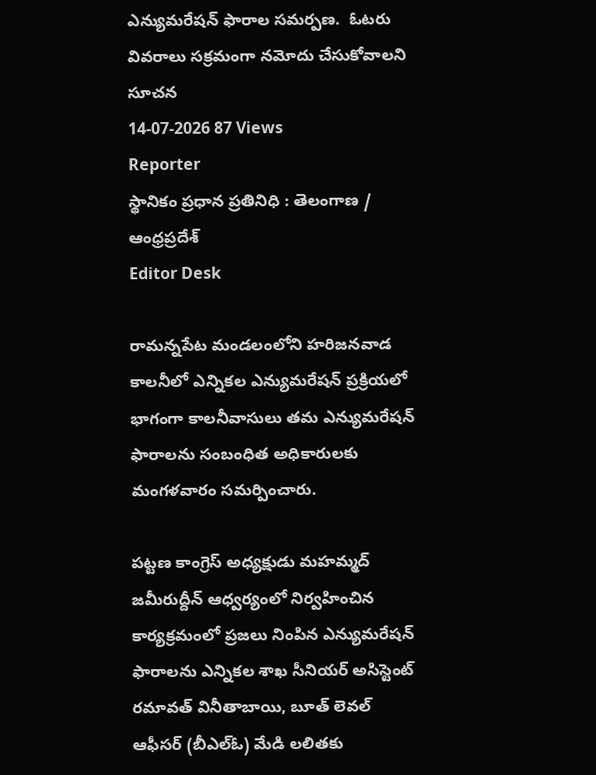ఎన్యుమరేషన్ ఫారాల సమర్పణ.  ఓటరు వివరాలు సక్రమంగా నమోదు చేసుకోవాలని సూచన
14-07-2026 87 Views
Reporter
స్థానికం ప్రధాన ప్రతినిధి : తెలంగాణ / ఆంధ్రప్రదేశ్
Editor Desk

రామన్నపేట మండలంలోని హరిజనవాడ కాలనీలో ఎన్నికల ఎన్యుమరేషన్ ప్రక్రియలో భాగంగా కాలనీవాసులు తమ ఎన్యుమరేషన్ ఫారాలను సంబంధిత అధికారులకు మంగళవారం సమర్పించారు.

పట్టణ కాంగ్రెస్ అధ్యక్షుడు మహమ్మద్ జమీరుద్దీన్ ఆధ్వర్యంలో నిర్వహించిన కార్యక్రమంలో ప్రజలు నింపిన ఎన్యుమరేషన్ ఫారాలను ఎన్నికల శాఖ సీనియర్ అసిస్టెంట్ రమావత్ వినీతాబాయి, బూత్ లెవల్ ఆఫీసర్ (బీఎల్‌ఓ) మేడి లలితకు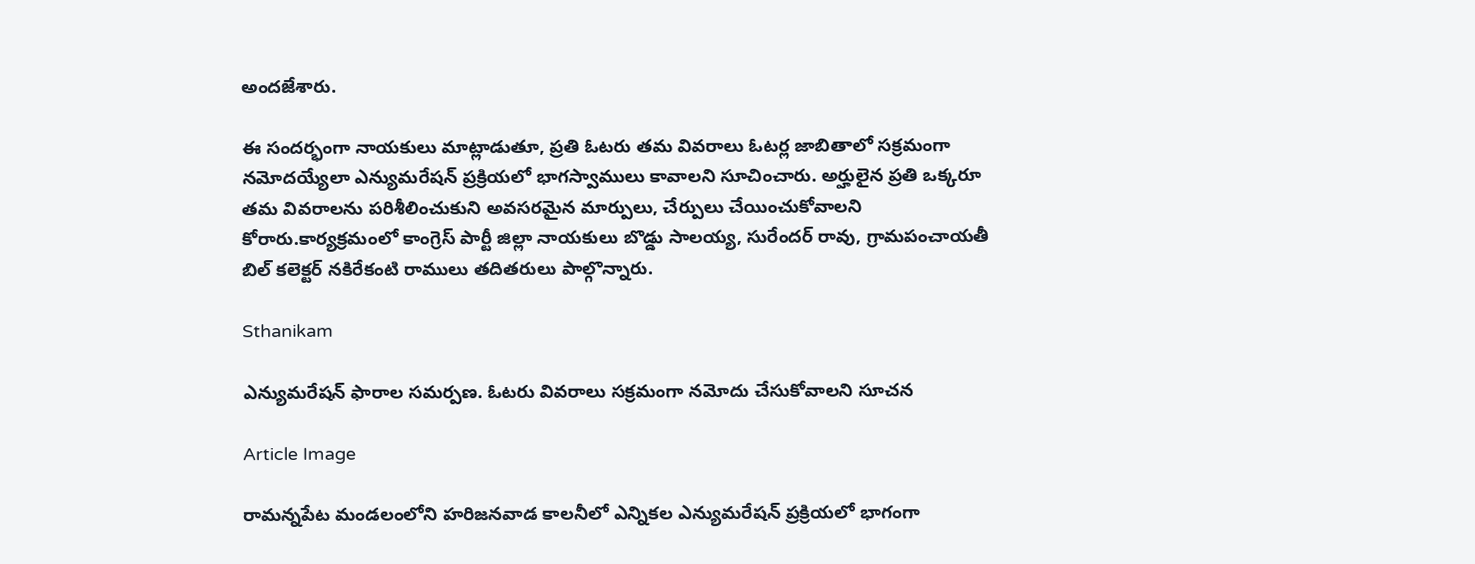అందజేశారు.

ఈ సందర్భంగా నాయకులు మాట్లాడుతూ, ప్రతి ఓటరు తమ వివరాలు ఓటర్ల జాబితాలో సక్రమంగా నమోదయ్యేలా ఎన్యుమరేషన్ ప్రక్రియలో భాగస్వాములు కావాలని సూచించారు. అర్హులైన ప్రతి ఒక్కరూ తమ వివరాలను పరిశీలించుకుని అవసరమైన మార్పులు, చేర్పులు చేయించుకోవాలని కోరారు.కార్యక్రమంలో కాంగ్రెస్ పార్టీ జిల్లా నాయకులు బొడ్డు సాలయ్య, సురేందర్ రావు, గ్రామపంచాయతీ బిల్ కలెక్టర్ నకిరేకంటి రాములు తదితరులు పాల్గొన్నారు.

Sthanikam

ఎన్యుమరేషన్ ఫారాల సమర్పణ. ఓటరు వివరాలు సక్రమంగా నమోదు చేసుకోవాలని సూచన

Article Image

రామన్నపేట మండలంలోని హరిజనవాడ కాలనీలో ఎన్నికల ఎన్యుమరేషన్ ప్రక్రియలో భాగంగా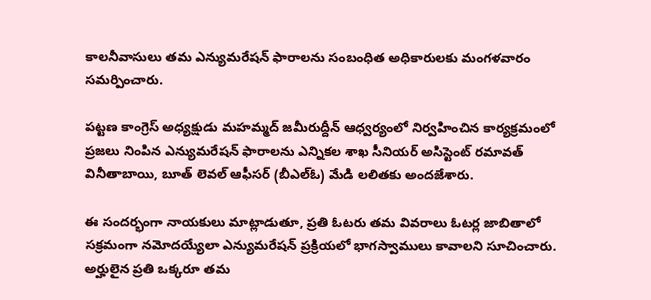కాలనీవాసులు తమ ఎన్యుమరేషన్ ఫారాలను సంబంధిత అధికారులకు మంగళవారం సమర్పించారు.

పట్టణ కాంగ్రెస్ అధ్యక్షుడు మహమ్మద్ జమీరుద్దీన్ ఆధ్వర్యంలో నిర్వహించిన కార్యక్రమంలో ప్రజలు నింపిన ఎన్యుమరేషన్ ఫారాలను ఎన్నికల శాఖ సీనియర్ అసిస్టెంట్ రమావత్ వినీతాబాయి, బూత్ లెవల్ ఆఫీసర్ (బీఎల్‌ఓ) మేడి లలితకు అందజేశారు.

ఈ సందర్భంగా నాయకులు మాట్లాడుతూ, ప్రతి ఓటరు తమ వివరాలు ఓటర్ల జాబితాలో సక్రమంగా నమోదయ్యేలా ఎన్యుమరేషన్ ప్రక్రియలో భాగస్వాములు కావాలని సూచించారు. అర్హులైన ప్రతి ఒక్కరూ తమ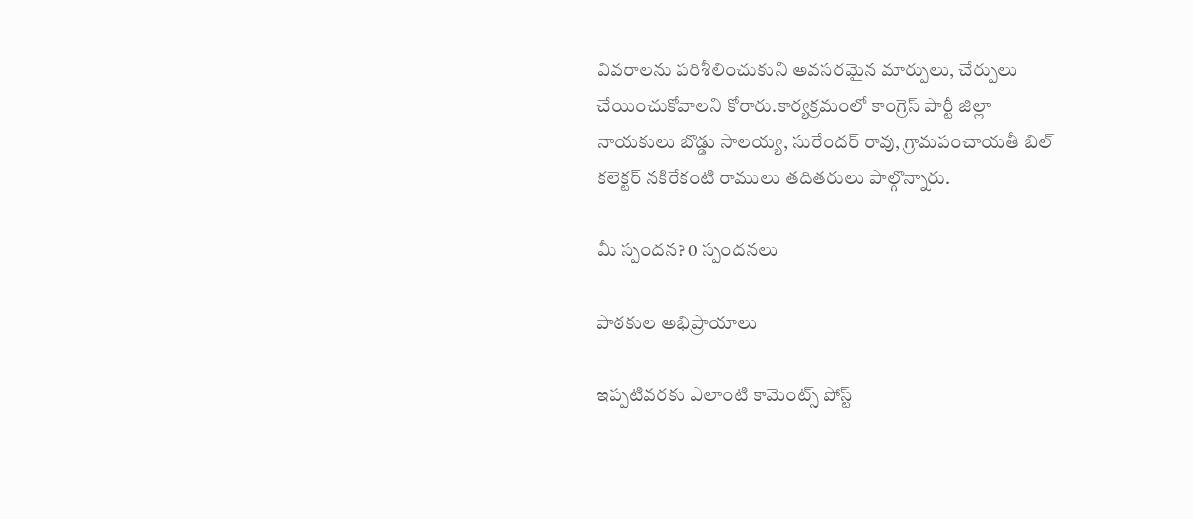వివరాలను పరిశీలించుకుని అవసరమైన మార్పులు, చేర్పులు చేయించుకోవాలని కోరారు.కార్యక్రమంలో కాంగ్రెస్ పార్టీ జిల్లా నాయకులు బొడ్డు సాలయ్య, సురేందర్ రావు, గ్రామపంచాయతీ బిల్ కలెక్టర్ నకిరేకంటి రాములు తదితరులు పాల్గొన్నారు.

మీ స్పందన? 0 స్పందనలు

పాఠకుల అభిప్రాయాలు

ఇప్పటివరకు ఎలాంటి కామెంట్స్ పోస్ట్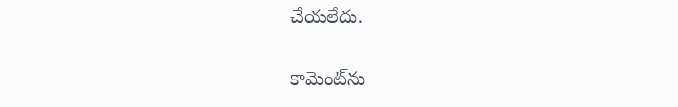చేయలేదు.


కామెంట్‌ను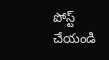పోస్ట్ చేయండి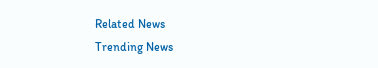Related News
Trending News